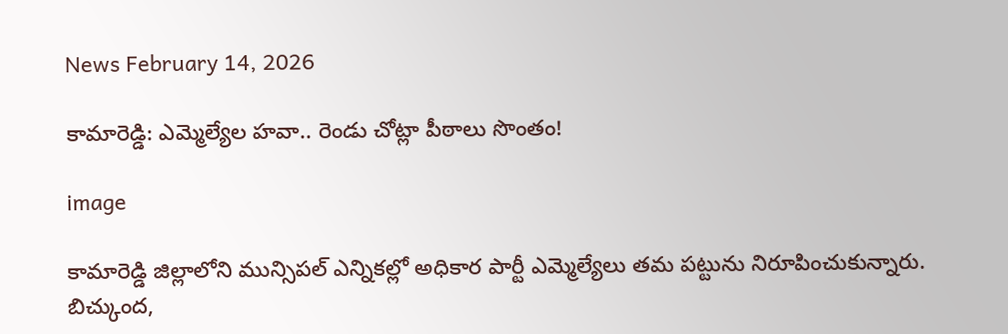News February 14, 2026

కామారెడ్డి: ఎమ్మెల్యేల హవా.. రెండు చోట్లా పీఠాలు సొంతం!

image

కామారెడ్డి జిల్లాలోని మున్సిపల్ ఎన్నికల్లో అధికార పార్టీ ఎమ్మెల్యేలు తమ పట్టును నిరూపించుకున్నారు. బిచ్కుంద,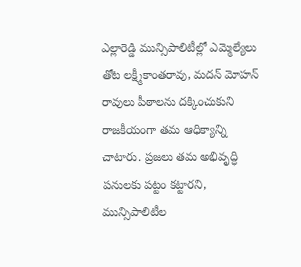ఎల్లారెడ్డి మున్సిపాలిటీల్లో ఎమ్మెల్యేలు తోట లక్ష్మీకాంతరావు, మదన్ మోహన్ రావులు పీఠాలను దక్కించుకుని రాజకీయంగా తమ ఆధిక్యాన్ని చాటారు. ప్రజలు తమ అభివృద్ధి పనులకు పట్టం కట్టారని, మున్సిపాలిటీల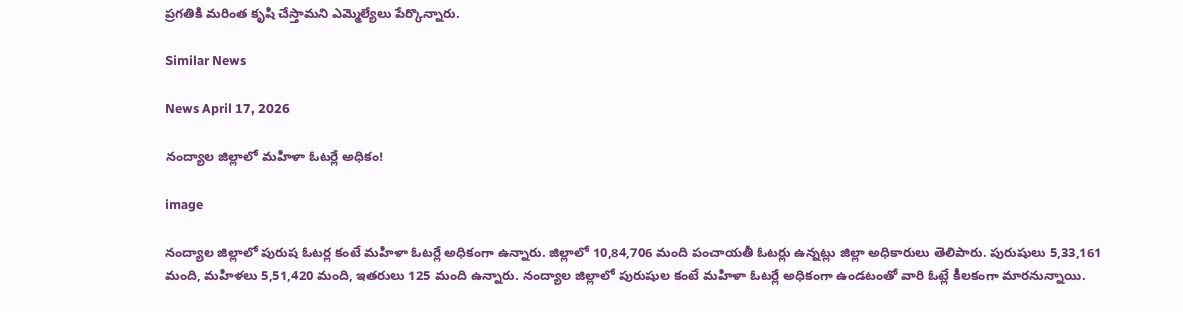ప్రగతికి మరింత కృషి చేస్తామని ఎమ్మెల్యేలు పేర్కొన్నారు.

Similar News

News April 17, 2026

నంద్యాల జిల్లాలో మహిళా ఓటర్లే అధికం!

image

నంద్యాల జిల్లాలో పురుష ఓటర్ల కంటే మహిళా ఓటర్లే అధికంగా ఉన్నారు. జిల్లాలో 10,84,706 మంది పంచాయతీ ఓటర్లు ఉన్నట్లు జిల్లా అధికారులు తెలిపారు. పురుషులు 5,33,161 మంది, మహిళలు 5,51,420 మంది, ఇతరులు 125 మంది ఉన్నారు. నంద్యాల జిల్లాలో పురుషుల కంటే మహిళా ఓటర్లే అధికంగా ఉండటంతో వారి ఓట్లే కీలకంగా మారనున్నాయి.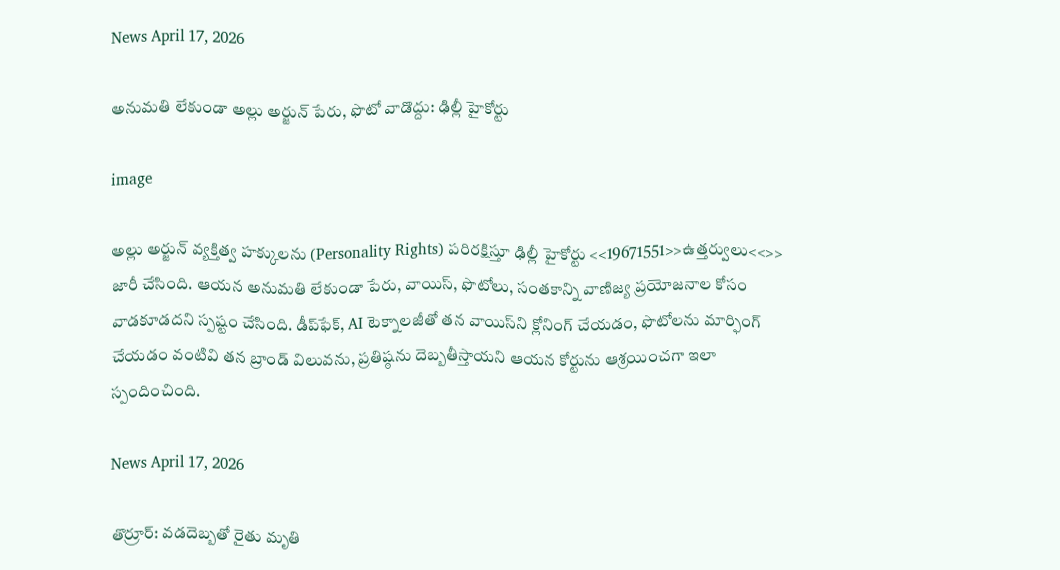News April 17, 2026

అనుమతి లేకుండా అల్లు అర్జున్ పేరు, ఫొటో వాడొద్దు: ఢిల్లీ హైకోర్టు

image

అల్లు అర్జున్ వ్యక్తిత్వ హక్కులను (Personality Rights) పరిరక్షిస్తూ ఢిల్లీ హైకోర్టు <<19671551>>ఉత్తర్వులు<<>> జారీ చేసింది. ఆయన అనుమతి లేకుండా పేరు, వాయిస్, ఫొటోలు, సంతకాన్ని వాణిజ్య ప్రయోజనాల కోసం వాడకూడదని స్పష్టం చేసింది. డీప్‌ఫేక్, AI టెక్నాలజీతో తన వాయిస్‌ని క్లోనింగ్ చేయడం, ఫొటోలను మార్ఫింగ్ చేయడం వంటివి తన బ్రాండ్ విలువను, ప్రతిష్ఠను దెబ్బతీస్తాయని ఆయన కోర్టును ఆశ్రయించగా ఇలా స్పందించింది.

News April 17, 2026

తొర్రూర్: వడదెబ్బతో రైతు మృతి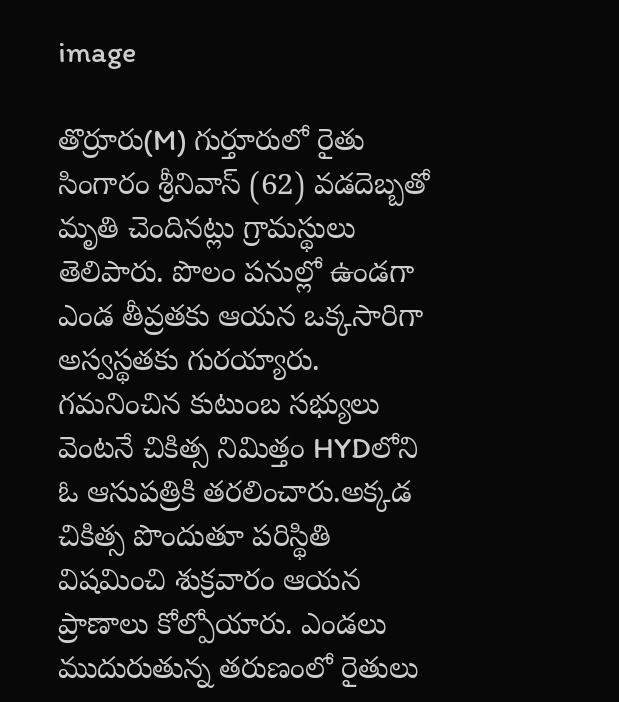image

తొర్రూరు(M) గుర్తూరులో రైతు సింగారం శ్రీనివాస్ (62) వడదెబ్బతో మృతి చెందినట్లు గ్రామస్థులు తెలిపారు. పొలం పనుల్లో ఉండగా ఎండ తీవ్రతకు ఆయన ఒక్కసారిగా అస్వస్థతకు గురయ్యారు. గమనించిన కుటుంబ సభ్యులు వెంటనే చికిత్స నిమిత్తం HYDలోని ఓ ఆసుపత్రికి తరలించారు.అక్కడ చికిత్స పొందుతూ పరిస్థితి విషమించి శుక్రవారం ఆయన ప్రాణాలు కోల్పోయారు. ఎండలు ముదురుతున్న తరుణంలో రైతులు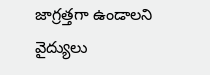జాగ్రత్తగా ఉండాలని వైద్యులు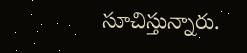సూచిస్తున్నారు.